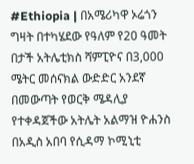#Ethiopia | በአሜሪካዋ ኦሬጎን ግዛት በተካሄደው የዓለም የ20 ዓመት በታች አትሌቲክስ ሻምፒዮና በ3,000 ሜትር መሰናክል ውድድር አንደኛ በመውጣት የወርቅ ሜዳሊያ የተቀዳጀችው አትሌት አልማዝ ዮሐንስ በአዲስ አበባ የሲዳማ ኮሚኒቲ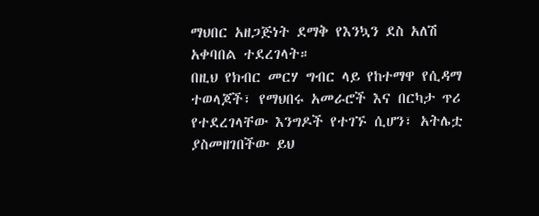ማህበር አዘጋጅነት ደማቅ የእንኳን ደስ አለሽ አቀባበል ተደረገላት።
በዚህ የክብር መርሃ ግብር ላይ የከተማዋ የሲዳማ ተወላጆች፣ የማህበሩ አመራሮች እና በርካታ ጥሪ የተደረገላቸው እንግዶች የተገኙ ሲሆን፣ አትሌቷ ያስመዘገበችው ይህ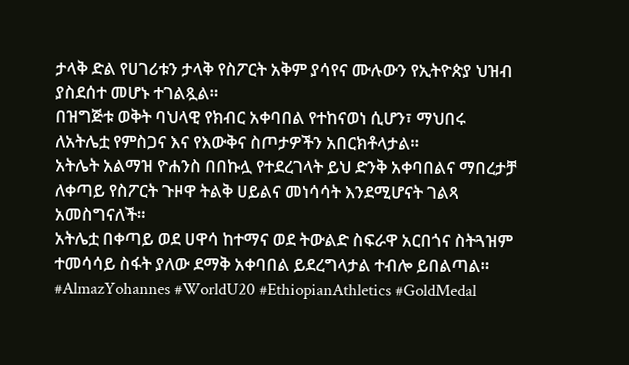ታላቅ ድል የሀገሪቱን ታላቅ የስፖርት አቅም ያሳየና ሙሉውን የኢትዮጵያ ህዝብ ያስደሰተ መሆኑ ተገልጿል።
በዝግጅቱ ወቅት ባህላዊ የክብር አቀባበል የተከናወነ ሲሆን፣ ማህበሩ ለአትሌቷ የምስጋና እና የእውቅና ስጦታዎችን አበርክቶላታል።
አትሌት አልማዝ ዮሐንስ በበኩሏ የተደረገላት ይህ ድንቅ አቀባበልና ማበረታቻ ለቀጣይ የስፖርት ጉዞዋ ትልቅ ሀይልና መነሳሳት እንደሚሆናት ገልጻ አመስግናለች።
አትሌቷ በቀጣይ ወደ ሀዋሳ ከተማና ወደ ትውልድ ስፍራዋ አርበጎና ስትጓዝም ተመሳሳይ ስፋት ያለው ደማቅ አቀባበል ይደረግላታል ተብሎ ይበልጣል።
#AlmazYohannes #WorldU20 #EthiopianAthletics #GoldMedal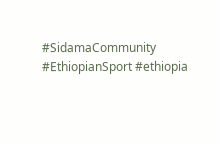#SidamaCommunity #EthiopianSport #ethiopia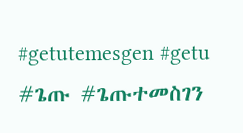#getutemesgen #getu #ጌጡ #ጌጡተመስገን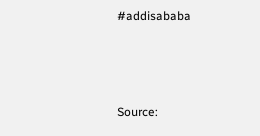#addisababa



Source: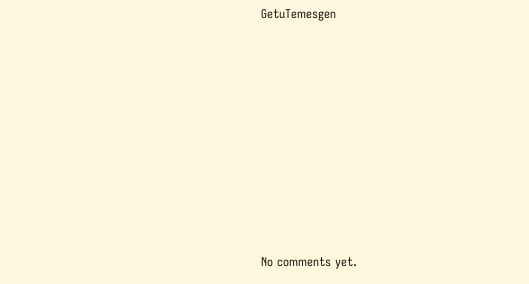GetuTemesgen









No comments yet.